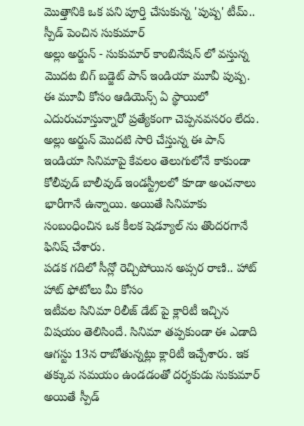మొత్తానికి ఒక పని పూర్తి చేసుకున్న 'పుష్ప' టీమ్.. స్పీడ్ పెంచిన సుకుమార్
అల్లు అర్జున్ - సుకుమార్ కాంబినేషన్ లో వస్తున్న మొదట బిగ్ బడ్జెట్ పాన్ ఇండియా మూవీ పుష్ప. ఈ మూవీ కోసం ఆడియెన్స్ ఏ స్థాయిలో ఎదురుచూస్తున్నారో ప్రత్యేకంగా చెప్పనవసరం లేదు. అల్లు అర్జున్ మొదటి సారి చేస్తున్న ఈ పాన్ ఇండియా సినిమాపై కేవలం తెలుగులోనే కాకుండా కోలీవుడ్ బాలీవుడ్ ఇండస్ట్రీలలో కూడా అంచనాలు భారీగానే ఉన్నాయి. అయితే సినిమాకు సంబంధించిన ఒక కీలక షెడ్యూల్ ను తొందరగానే ఫినిష్ చేశారు.
పడక గదిలో సీన్లో రెచ్చిపోయిన అప్సర రాణి.. హాట్ హాట్ ఫోటోలు మీ కోసం
ఇటీవల సినిమా రిలీజ్ డేట్ పై క్లారిటీ ఇచ్చిన విషయం తెలిసిందే. సినిమా తప్పకుండా ఈ ఎడాది ఆగస్టు 13న రాబోతున్నట్లు క్లారిటీ ఇచ్చేశారు. ఇక తక్కువ సమయం ఉండడంతో దర్శకుడు సుకుమార్ అయితే స్పీడ్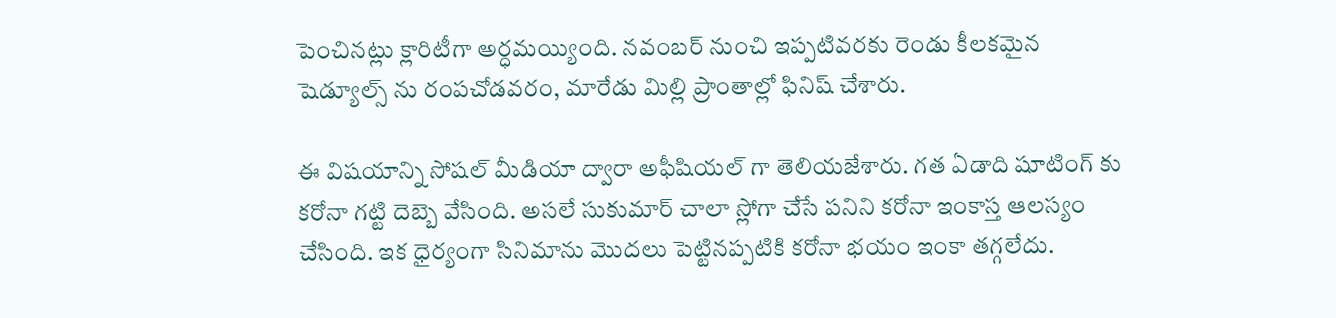పెంచినట్లు క్లారిటీగా అర్ధమయ్యింది. నవంబర్ నుంచి ఇప్పటివరకు రెండు కీలకమైన షెడ్యూల్స్ ను రంపచోడవరం, మారేడు మిల్లి ప్రాంతాల్లో ఫినిష్ చేశారు.

ఈ విషయాన్ని సోషల్ మీడియా ద్వారా అఫీషియల్ గా తెలియజేశారు. గత ఏడాది షూటింగ్ కు కరోనా గట్టి దెబ్బె వేసింది. అసలే సుకుమార్ చాలా స్లోగా చేసే పనిని కరోనా ఇంకాస్త ఆలస్యం చేసింది. ఇక ధైర్యంగా సినిమాను మొదలు పెట్టినప్పటికి కరోనా భయం ఇంకా తగ్గలేదు.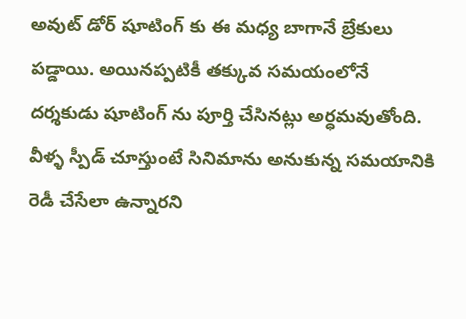అవుట్ డోర్ షూటింగ్ కు ఈ మధ్య బాగానే బ్రేకులు పడ్డాయి. అయినప్పటికీ తక్కువ సమయంలోనే దర్శకుడు షూటింగ్ ను పూర్తి చేసినట్లు అర్ధమవుతోంది. వీళ్ళ స్పీడ్ చూస్తుంటే సినిమాను అనుకున్న సమయానికి రెడీ చేసేలా ఉన్నారని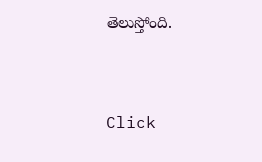తెలుస్తోంది.


Click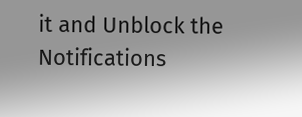it and Unblock the Notifications